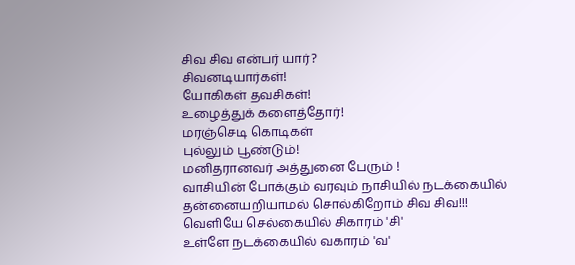சிவ சிவ என்பர் யார்?
சிவனடியார்கள்!
யோகிகள் தவசிகள்!
உழைத்துக் களைத்தோர்!
மரஞ்செடி கொடிகள்
புல்லும் பூண்டும்!
மனிதரானவர் அத்துனை பேரும் !
வாசியின் போக்கும் வரவும் நாசியில் நடக்கையில் தன்னையறியாமல் சொல்கிறோம் சிவ சிவ!!!
வெளியே செல்கையில் சிகாரம் 'சி'
உள்ளே நடக்கையில் வகாரம் 'வ'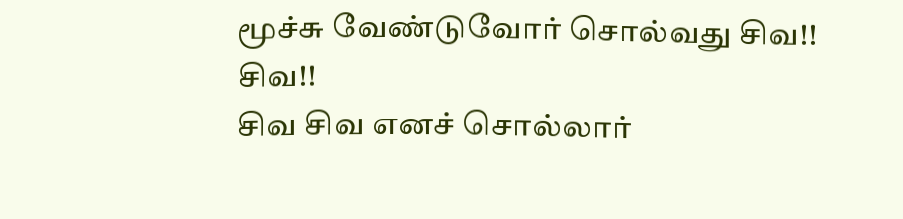மூச்சு வேண்டுவோர் சொல்வது சிவ!!
சிவ!!
சிவ சிவ எனச் சொல்லார்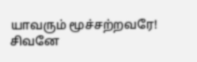யாவரும் மூச்சற்றவரே!
சிவனே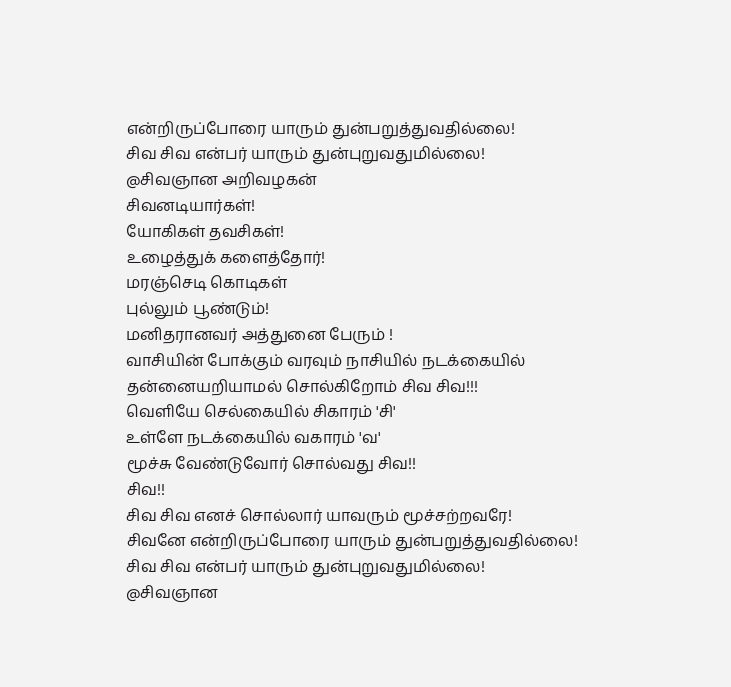என்றிருப்போரை யாரும் துன்பறுத்துவதில்லை!
சிவ சிவ என்பர் யாரும் துன்புறுவதுமில்லை!
@சிவஞான அறிவழகன்
சிவனடியார்கள்!
யோகிகள் தவசிகள்!
உழைத்துக் களைத்தோர்!
மரஞ்செடி கொடிகள்
புல்லும் பூண்டும்!
மனிதரானவர் அத்துனை பேரும் !
வாசியின் போக்கும் வரவும் நாசியில் நடக்கையில் தன்னையறியாமல் சொல்கிறோம் சிவ சிவ!!!
வெளியே செல்கையில் சிகாரம் 'சி'
உள்ளே நடக்கையில் வகாரம் 'வ'
மூச்சு வேண்டுவோர் சொல்வது சிவ!!
சிவ!!
சிவ சிவ எனச் சொல்லார் யாவரும் மூச்சற்றவரே!
சிவனே என்றிருப்போரை யாரும் துன்பறுத்துவதில்லை!
சிவ சிவ என்பர் யாரும் துன்புறுவதுமில்லை!
@சிவஞான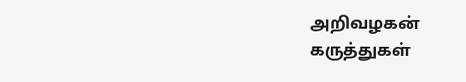அறிவழகன்
கருத்துகள்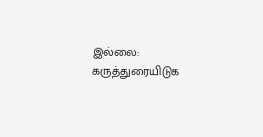இல்லை:
கருத்துரையிடுக